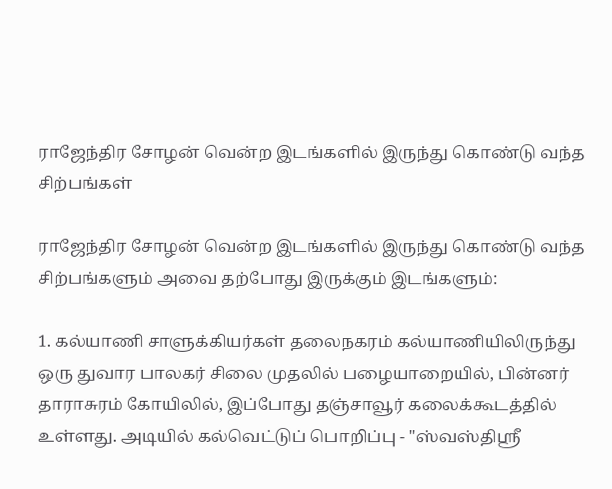ராஜேந்திர சோழன் வென்ற இடங்களில் இருந்து கொண்டு வந்த சிற்பங்கள்

ராஜேந்திர சோழன் வென்ற இடங்களில் இருந்து கொண்டு வந்த சிற்பங்களும் அவை தற்போது இருக்கும் இடங்களும்:

1. கல்யாணி சாளுக்கியர்கள் தலைநகரம் கல்யாணியிலிருந்து ஒரு துவார பாலகர் சிலை முதலில் பழையாறையில், பின்னர் தாராசுரம் கோயிலில், இப்போது தஞ்சாவூர் கலைக்கூடத்தில் உள்ளது. அடியில் கல்வெட்டுப் பொறிப்பு - "ஸ்வஸ்திஸ்ரீ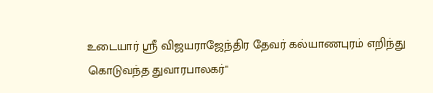உடையார் ஸ்ரீ விஜயராஜேந்திர தேவர் கல்யாணபுரம் எறிந்து கொடுவந்த துவாரபாலகர்"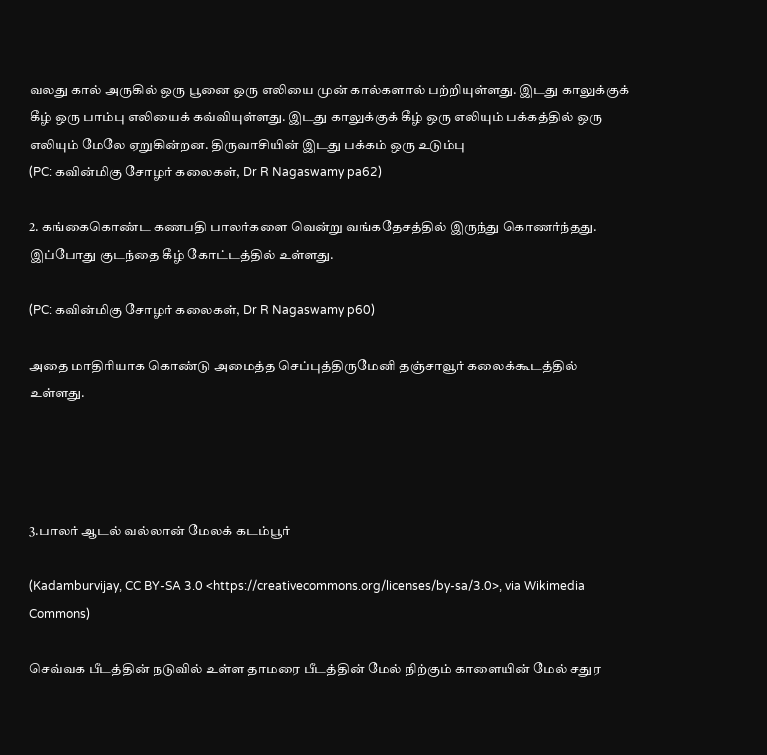வலது கால் அருகில் ஒரு பூனை ஒரு எலியை முன் கால்களால் பற்றியுள்ளது. இடது காலுக்குக் கீழ் ஒரு பாம்பு எலியைக் கவ்வியுள்ளது. இடது காலுக்குக் கீழ் ஒரு எலியும் பக்கத்தில் ஒரு எலியும் மேலே ஏறுகின்றன. திருவாசியின் இடது பக்கம் ஒரு உடும்பு
(PC: கவின்மிகு சோழர் கலைகள், Dr R Nagaswamy pa62)

2. கங்கைகொண்ட கணபதி பாலர்களை வென்று வங்கதேசத்தில் இருந்து கொணர்ந்தது. இப்போது குடந்தை கீழ் கோட்டத்தில் உள்ளது.

(PC: கவின்மிகு சோழர் கலைகள், Dr R Nagaswamy p60)

அதை மாதிரியாக கொண்டு அமைத்த செப்புத்திருமேனி தஞ்சாவூர் கலைக்கூடத்தில் உள்ளது.




3.பாலர் ஆடல் வல்லான் மேலக் கடம்பூர்

(Kadamburvijay, CC BY-SA 3.0 <https://creativecommons.org/licenses/by-sa/3.0>, via Wikimedia Commons)

செவ்வக பீடத்தின் நடுவில் உள்ள தாமரை பீடத்தின் மேல் நிற்கும் காளையின் மேல் சதுர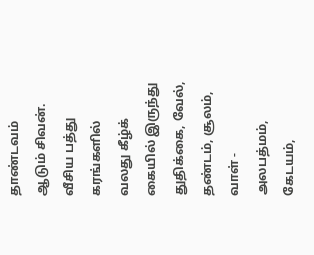தாண்டவம் ஆடும் சிவன்.  வீசிய பத்து கரங்களில் வலது கீழ்க் கையில் இருந்து துதிக்கை, வேல், தண்டம், சூலம், வாள் - அலபத்மம், கேடயம்,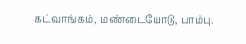கட்வாங்கம், மண்டையோடு, பாம்பு.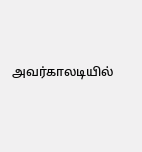அவர்காலடியில்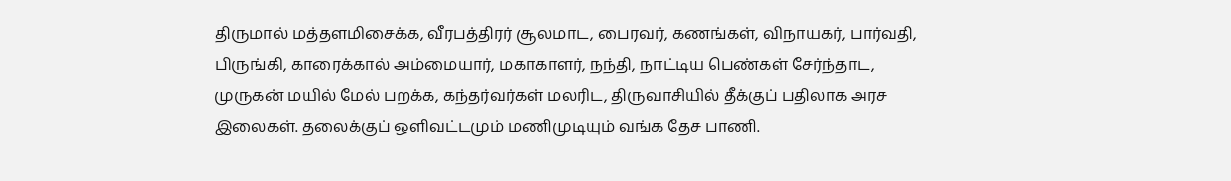திருமால் மத்தளமிசைக்க, வீரபத்திரர் சூலமாட, பைரவர், கணங்கள், விநாயகர், பார்வதி, பிருங்கி, காரைக்கால் அம்மையார், மகாகாளர், நந்தி, நாட்டிய பெண்கள் சேர்ந்தாட, முருகன் மயில் மேல் பறக்க, கந்தர்வர்கள் மலரிட, திருவாசியில் தீக்குப் பதிலாக அரச இலைகள். தலைக்குப் ஒளிவட்டமும் மணிமுடியும் வங்க தேச பாணி.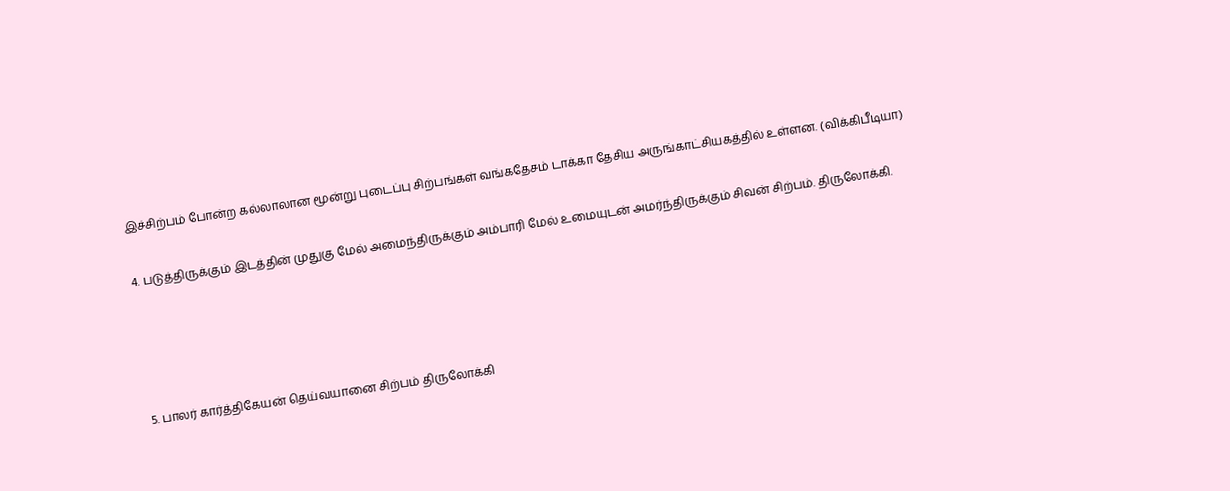இச்சிற்பம் போன்ற கல்லாலான மூன்று புடைப்பு சிற்பங்கள் வங்கதேசம் டாக்கா தேசிய அருங்காட்சியகத்தில் உள்ளன. (விக்கிபீடியா)

4. படுத்திருக்கும் இடத்தின் முதுகு மேல் அமைந்திருக்கும் அம்பாரி மேல் உமையுடன் அமர்ந்திருக்கும் சிவன் சிற்பம். திருலோக்கி.




5. பாலர் கார்த்திகேயன் தெய்வயானை சிற்பம் திருலோக்கி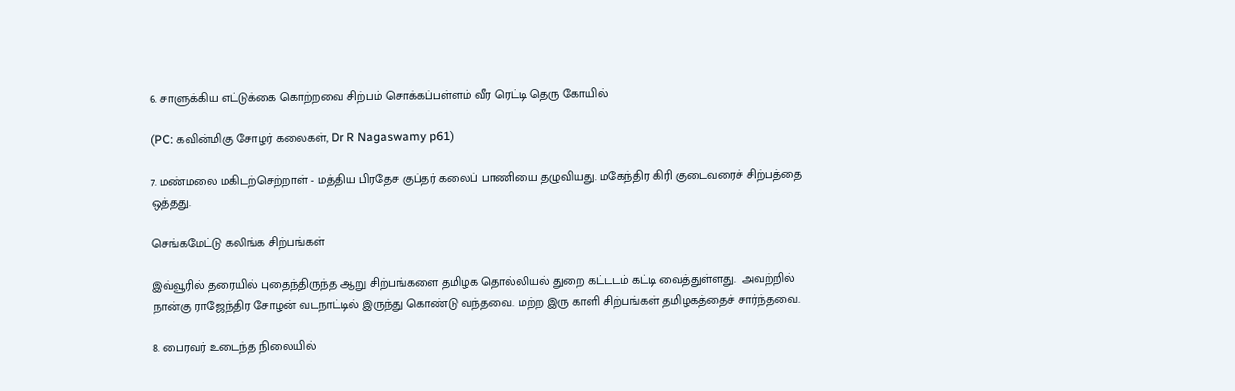6. சாளுக்கிய எட்டுக்கை கொற்றவை சிற்பம் சொக்கப்பள்ளம் வீர ரெட்டி தெரு கோயில்

(PC: கவின்மிகு சோழர் கலைகள், Dr R Nagaswamy p61)

7. மண்மலை மகிடற்செற்றாள் - மத்திய பிரதேச குப்தர் கலைப் பாணியை தழுவியது. மகேந்திர கிரி குடைவரைச் சிற்பத்தை ஒத்தது.

செங்கமேட்டு கலிங்க சிற்பங்கள்

இவ்வூரில் தரையில் புதைந்திருந்த ஆறு சிற்பங்களை தமிழக தொல்லியல் துறை கட்டடம் கட்டி வைத்துள்ளது.  அவற்றில் நான்கு ராஜேந்திர சோழன் வடநாட்டில் இருந்து கொண்டு வந்தவை. மற்ற இரு காளி சிற்பங்கள் தமிழகத்தைச் சார்ந்தவை.

8. பைரவர் உடைந்த நிலையில்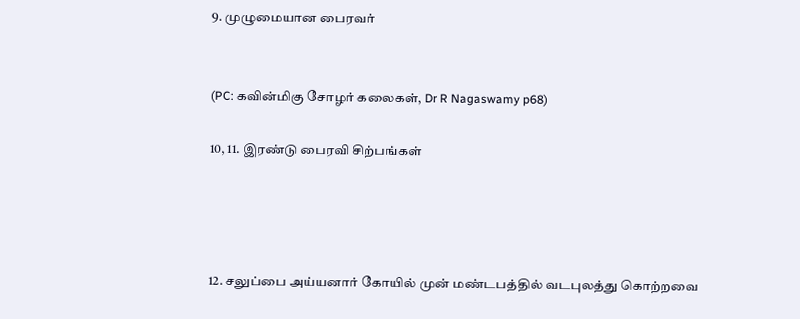9. முழுமையான பைரவர்


(PC: கவின்மிகு சோழர் கலைகள், Dr R Nagaswamy p68)

10, 11. இரண்டு பைரவி சிற்பங்கள்




12. சலுப்பை அய்யனார் கோயில் முன் மண்டபத்தில் வடபுலத்து கொற்றவை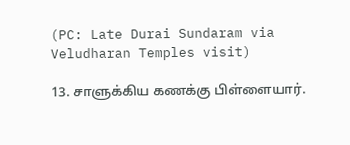(PC: Late Durai Sundaram via Veludharan Temples visit)

13. சாளுக்கிய கணக்கு பிள்ளையார்.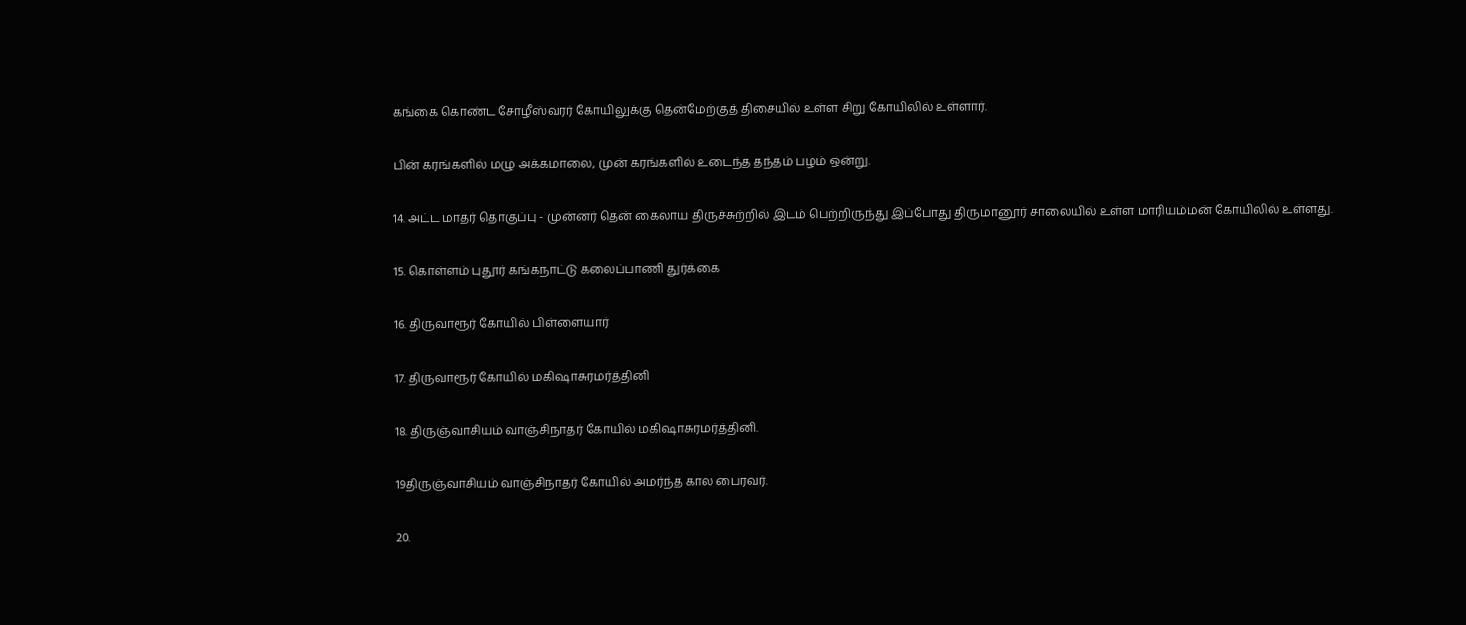கங்கை கொண்ட சோழீஸ்வரர் கோயிலுக்கு தென்மேற்குத் திசையில் உள்ள சிறு கோயிலில் உள்ளார்.

பின் கரங்களில் மழு அக்கமாலை, முன் கரங்களில் உடைந்த தந்தம் பழம் ஒன்று.

14. அட்ட மாதர் தொகுப்பு - முன்னர் தென் கைலாய திருச்சுற்றில் இடம் பெற்றிருந்து இப்போது திருமானூர் சாலையில் உள்ள மாரியம்மன் கோயிலில் உள்ளது.

15. கொள்ளம் புதூர் கங்கநாட்டு கலைப்பாணி துர்க்கை

16. திருவாரூர் கோயில் பிள்ளையார்

17. திருவாரூர் கோயில் மகிஷாசுரமர்த்தினி

18. திருஞ்வாசியம் வாஞ்சிநாதர் கோயில் மகிஷாசுரமர்த்தினி.

19திருஞ்வாசியம் வாஞ்சிநாதர் கோயில் அமர்ந்த கால பைரவர்.

20.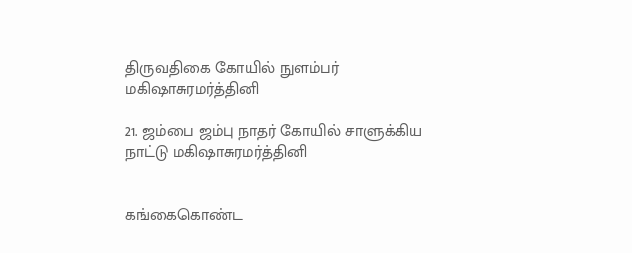திருவதிகை கோயில் நுளம்பர் மகிஷாசுரமர்த்தினி

21. ஜம்பை ஜம்பு நாதர் கோயில் சாளுக்கிய நாட்டு மகிஷாசுரமர்த்தினி


கங்கைகொண்ட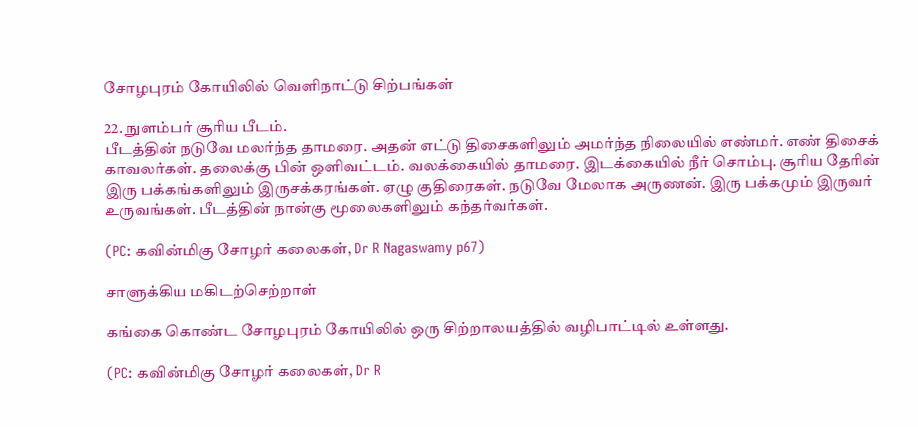சோழபுரம் கோயிலில் வெளிநாட்டு சிற்பங்கள்

22. நுளம்பர் சூரிய பீடம்.
பீடத்தின் நடுவே மலர்ந்த தாமரை. அதன் எட்டு திசைகளிலும் அமர்ந்த நிலையில் எண்மர். எண் திசைக் காவலர்கள். தலைக்கு பின் ஒளிவட்டம். வலக்கையில் தாமரை. இடக்கையில் நீர் சொம்பு. சூரிய தேரின் இரு பக்கங்களிலும் இருசக்கரங்கள். ஏழு குதிரைகள். நடுவே மேலாக அருணன். இரு பக்கமும் இருவர் உருவங்கள். பீடத்தின் நான்கு மூலைகளிலும் கந்தர்வர்கள்.

(PC: கவின்மிகு சோழர் கலைகள், Dr R Nagaswamy p67)

சாளுக்கிய மகிடற்செற்றாள்

கங்கை கொண்ட சோழபுரம் கோயிலில் ஒரு சிற்றாலயத்தில் வழிபாட்டில் உள்ளது.

(PC: கவின்மிகு சோழர் கலைகள், Dr R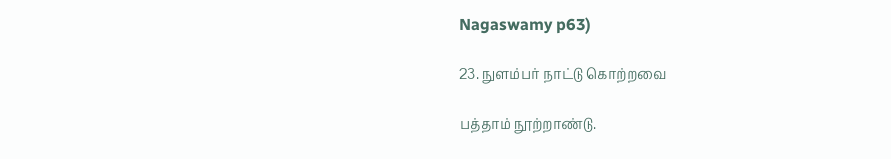Nagaswamy p63)

23. நுளம்பர் நாட்டு கொற்றவை

பத்தாம் நூற்றாண்டு.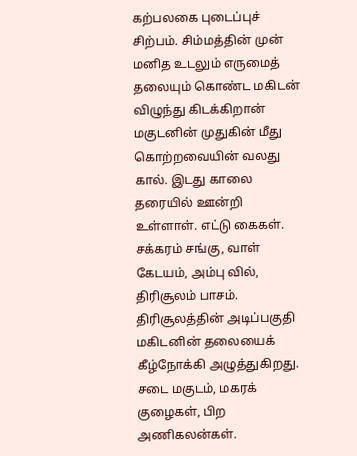கற்பலகை புடைப்புச் சிற்பம். சிம்மத்தின் முன் மனித உடலும் எருமைத் தலையும் கொண்ட மகிடன் விழுந்து கிடக்கிறான் மகுடனின் முதுகின் மீது கொற்றவையின் வலது கால். இடது காலை தரையில் ஊன்றி உள்ளாள். எட்டு கைகள். சக்கரம் சங்கு, வாள் கேடயம், அம்பு வில், திரிசூலம் பாசம். திரிசூலத்தின் அடிப்பகுதி மகிடனின் தலையைக் கீழ்நோக்கி அழுத்துகிறது. சடை மகுடம், மகரக் குழைகள், பிற அணிகலன்கள்.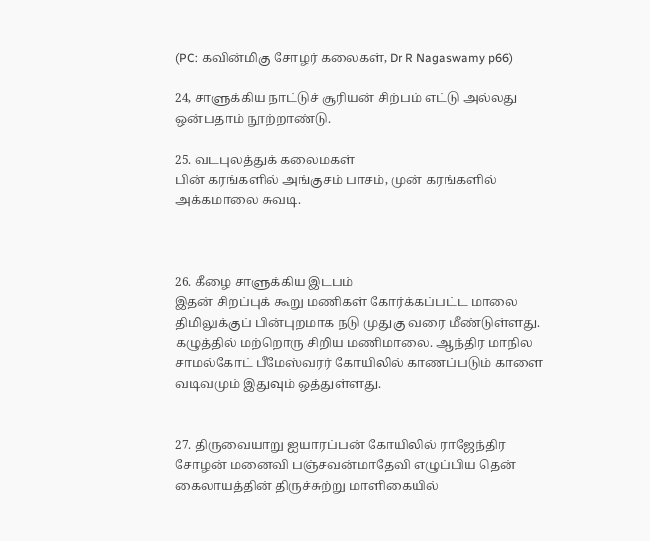(PC: கவின்மிகு சோழர் கலைகள், Dr R Nagaswamy p66)

24, சாளுக்கிய நாட்டுச் சூரியன் சிற்பம் எட்டு அல்லது ஒன்பதாம் நூற்றாண்டு‌.

25. வடபுலத்துக் கலைமகள்
பின் கரங்களில் அங்குசம் பாசம், முன் கரங்களில் அக்கமாலை சுவடி.



26. கீழை சாளுக்கிய இடபம்
இதன் சிறப்புக் கூறு மணிகள் கோர்க்கப்பட்ட மாலை திமிலுக்குப் பின்புறமாக நடு முதுகு வரை மீண்டுள்ளது. கழுத்தில் மற்றொரு சிறிய மணிமாலை. ஆந்திர மாநில சாமல்கோட் பீமேஸ்வரர் கோயிலில் காணப்படும் காளை வடிவமும் இதுவும் ஒத்துள்ளது.


27. திருவையாறு ஐயாரப்பன் கோயிலில் ராஜேந்திர சோழன் மனைவி பஞ்சவன்மாதேவி எழுப்பிய தென் கைலாயத்தின் திருச்சுற்று மாளிகையில்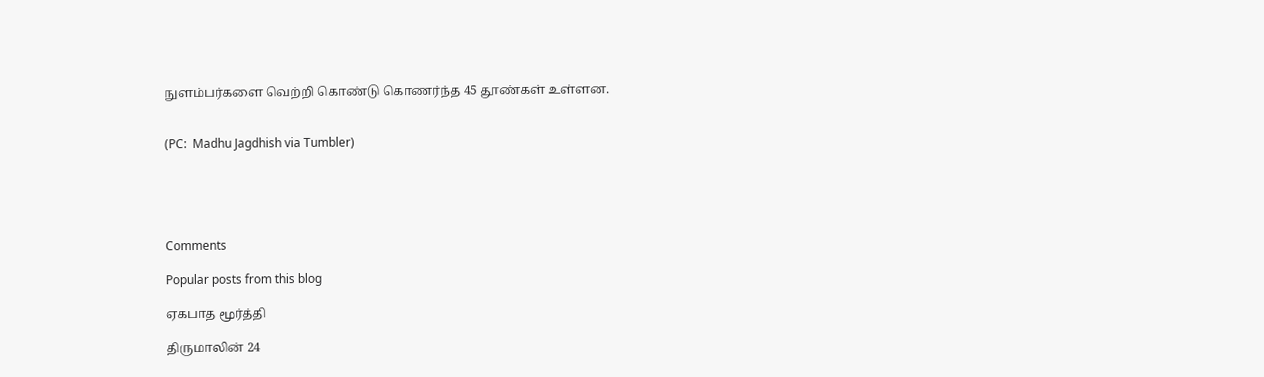நுளம்பர்களை வெற்றி கொண்டு கொணர்ந்த 45 தூண்கள் உள்ளன.


(PC:  Madhu Jagdhish via Tumbler)





Comments

Popular posts from this blog

ஏகபாத மூர்த்தி

திருமாலின் 24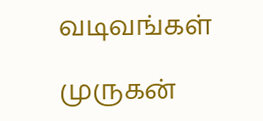வடிவங்கள்

முருகன்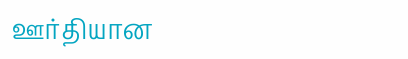ஊர்தியான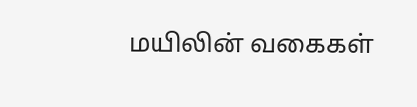மயிலின் வகைகள்